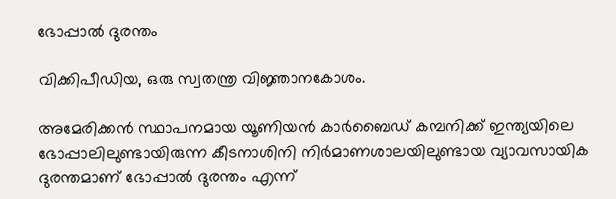ഭോപ്പാല്‍ ദുരന്തം

വിക്കിപീഡിയ, ഒരു സ്വതന്ത്ര വിജ്ഞാനകോശം.

അമേരിക്കന്‍ സ്ഥാപനമായ യൂണിയന്‍ കാര്‍ബൈഡ് കമ്പനിക്ക് ഇന്ത്യയിലെ ഭോപ്പാലിലുണ്ടായിരുന്ന കീടനാശിനി നിര്‍മാണശാലയിലുണ്ടായ വ്യാവസായിക ദുരന്തമാണ് ഭോപ്പാല്‍ ദുരന്തം എന്ന്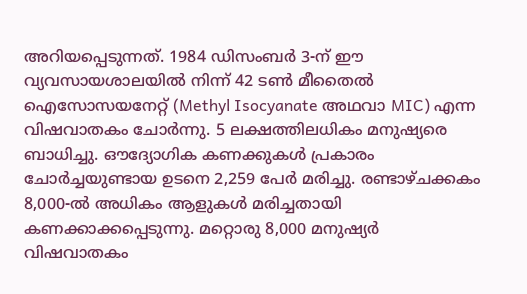അറിയപ്പെടുന്നത്. 1984 ഡിസംബര്‍ 3-ന് ഈ വ്യവസായശാലയില്‍ നിന്ന് 42 ടണ്‍ മീതൈല്‍ ഐസോസയനേറ്റ് (Methyl Isocyanate അഥവാ MIC) എന്ന വിഷവാതകം ചോര്‍ന്നു. 5 ലക്ഷത്തിലധികം മനുഷ്യരെ ബാധിച്ചു. ഔദ്യോഗിക കണക്കുകള്‍ പ്രകാരം ചോര്‍ച്ചയുണ്ടായ ഉടനെ 2,259 പേര്‍ മരിച്ചു. രണ്ടാഴ്ചക്കകം 8,000-ല്‍ അധികം ആളുകള്‍ മരിച്ചതായി കണക്കാക്കപ്പെടുന്നു. മറ്റൊരു 8,000 മനുഷ്യര്‍ വിഷവാതകം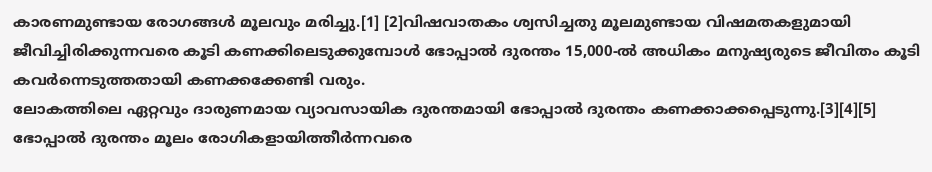കാരണമുണ്ടായ രോഗങ്ങള്‍ മൂലവും മരിച്ചു.[1] [2]വിഷവാതകം ശ്വസിച്ചതു മൂലമുണ്ടായ വിഷമതകളുമായി ജീവിച്ചിരിക്കുന്നവരെ കൂടി കണക്കിലെടുക്കുമ്പോള്‍ ഭോപ്പാല്‍ ദുരന്തം 15,000-ല്‍ അധികം മനുഷ്യരുടെ ജീവിതം കൂടി കവര്‍ന്നെടുത്തതായി കണക്കക്കേണ്ടി വരും.
ലോകത്തിലെ ഏറ്റവും ദാരുണമായ വ്യാവസായിക ദുരന്തമായി ഭോപ്പാല്‍ ദുരന്തം കണക്കാക്കപ്പെടുന്നു.[3][4][5] ഭോപ്പാല്‍ ദുരന്തം മൂലം രോഗികളായിത്തീര്‍ന്നവരെ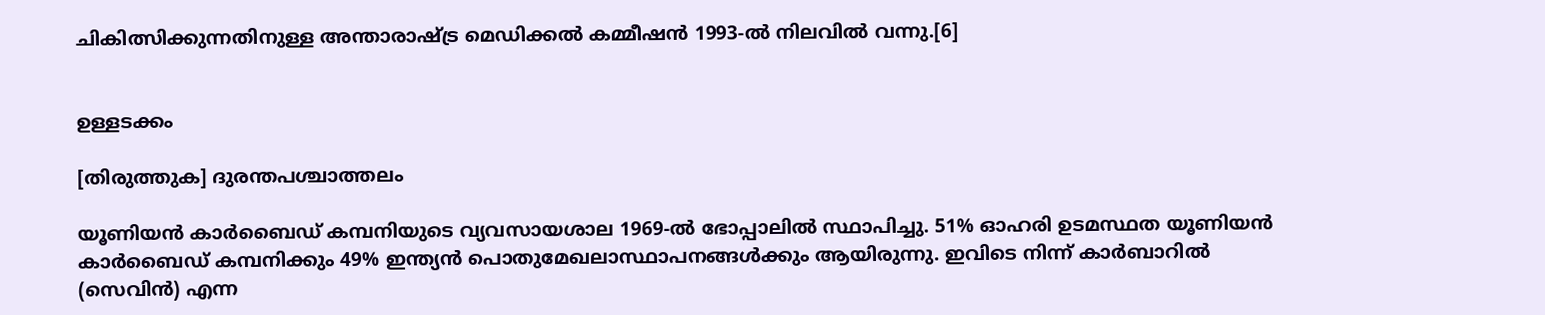ചികിത്സിക്കുന്നതിനുള്ള അന്താരാഷ്ട്ര മെഡിക്കല്‍ കമ്മീഷന്‍ 1993-ല്‍ നിലവില്‍ വന്നു.[6]


ഉള്ളടക്കം

[തിരുത്തുക] ദുരന്തപശ്ചാത്തലം

യൂണിയന്‍ കാര്‍ബൈഡ് കമ്പനിയുടെ വ്യവസായശാല 1969-ല്‍ ഭോപ്പാലില്‍ സ്ഥാപിച്ചു. 51% ഓഹരി ഉടമസ്ഥത യൂണിയന്‍ കാര്‍ബൈഡ് കമ്പനിക്കും 49% ഇന്ത്യന്‍ പൊതുമേഖലാസ്ഥാപനങ്ങള്‍ക്കും ആയിരുന്നു. ഇവിടെ നിന്ന് കാര്‍ബാറില്‍ (സെവിന്‍) എന്ന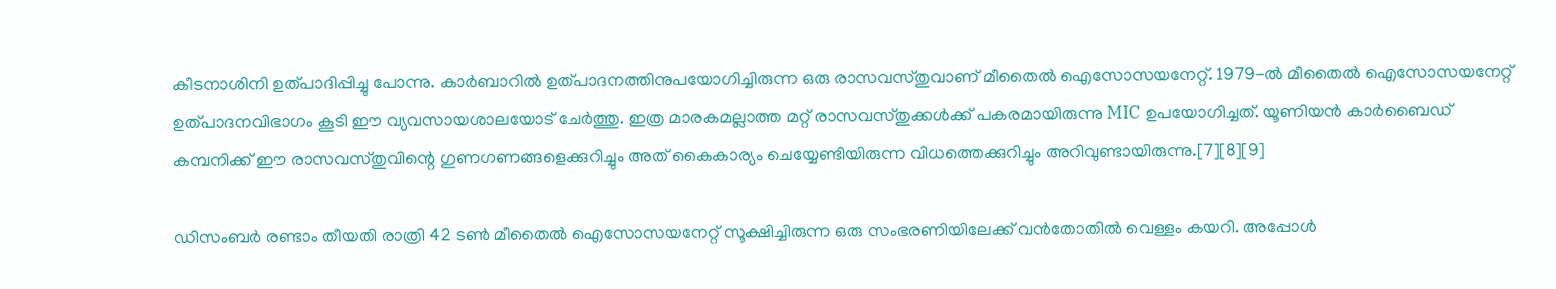കീടനാശിനി ഉത്പാദിപ്പിച്ചു പോന്നു. കാര്‍ബാറില്‍ ഉത്പാദനത്തിനുപയോഗിച്ചിരുന്ന ഒരു രാസവസ്തുവാണ് മീതൈല്‍ ഐസോസയനേറ്റ്. 1979-ല്‍ മീതൈല്‍ ഐസോസയനേറ്റ് ഉത്പാദനവിഭാഗം കൂടി ഈ വ്യവസായശാലയോട് ചേര്‍ത്തു. ഇത്ര മാരകമല്ലാത്ത മറ്റ് രാസവസ്തുക്കള്‍ക്ക് പകരമായിരുന്നു MIC ഉപയോഗിച്ചത്. യൂണിയന്‍ കാര്‍ബൈഡ് കമ്പനിക്ക് ഈ രാസവസ്തുവിന്റെ ഗുണഗണങ്ങളെക്കുറിച്ചും അത് കൈകാര്യം ചെയ്യേണ്ടിയിരുന്ന വിധത്തെക്കുറിച്ചും അറിവുണ്ടായിരുന്നു.[7][8][9]

ഡിസംബര്‍ രണ്ടാം തീയതി രാത്രി 42 ടണ്‍ മീതൈല്‍ ഐസോസയനേറ്റ് സൂക്ഷിച്ചിരുന്ന ഒരു സംഭരണിയിലേക്ക് വന്‍തോതില്‍ വെള്ളം കയറി. അപ്പോള്‍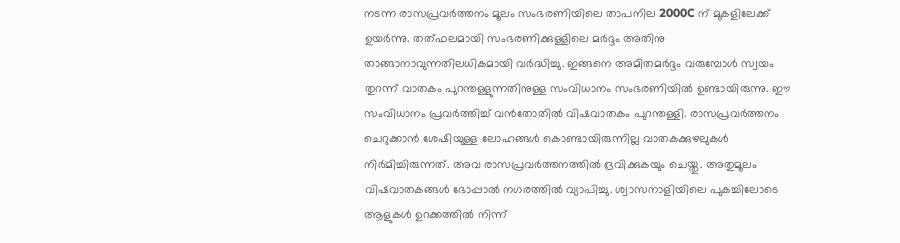നടന്ന രാസപ്രവര്‍ത്തനം മൂലം സംഭരണിയിലെ താപനില 2000C ന് മുകളിലേക്ക് ഉയര്‍ന്നു. തത്ഫലമായി സംഭരണിക്കുള്ളിലെ മര്‍ദ്ദം അതിനു താങ്ങാനാവുന്നതിലധികമായി വര്‍ദ്ധിച്ചു. ഇങ്ങനെ അമിതമര്‍ദ്ദം വരുമ്പോള്‍ സ്വയം തുറന്ന് വാതകം പുറന്തള്ളുന്നതിനുള്ള സംവിധാനം സംഭരണിയില്‍ ഉണ്ടായിരുന്നു. ഈ സംവിധാനം പ്രവര്‍ത്തിച്ച് വന്‍തോതില്‍ വിഷവാതകം പുറന്തള്ളി. രാസപ്രവര്‍ത്തനം ചെറുക്കാന്‍ ശേഷിയുള്ള ലോഹങ്ങള്‍ കൊണ്ടായിരുന്നില്ല വാതകക്കുഴലുകള്‍ നിര്‍മിച്ചിരുന്നത്. അവ രാസപ്രവര്‍ത്തനത്തില്‍ ദ്രവിക്കുകയും ചെയ്തു. അതുമൂലം വിഷവാതകങ്ങള്‍ ഭോപ്പാല്‍ നഗരത്തില്‍ വ്യാപിച്ചു. ശ്വാസനാളിയിലെ പുകച്ചിലോടെ ആളുകള്‍ ഉറക്കത്തില്‍ നിന്ന്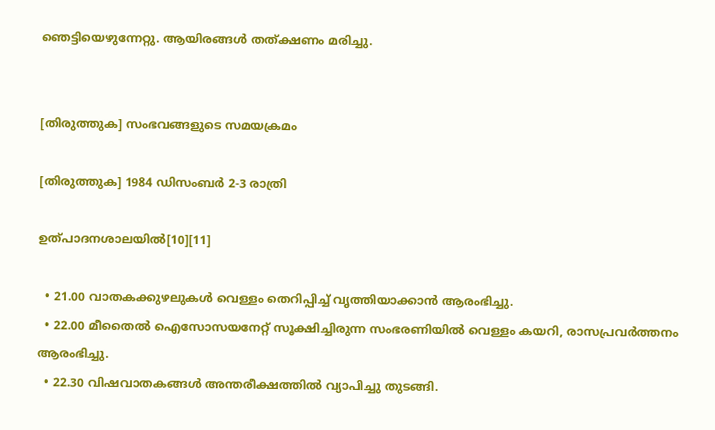ഞെട്ടിയെഴുന്നേറ്റു. ആയിരങ്ങള്‍ തത്ക്ഷണം മരിച്ചു.


[തിരുത്തുക] സംഭവങ്ങളുടെ സമയക്രമം

[തിരുത്തുക] 1984 ഡിസംബര്‍ 2-3 രാത്രി

ഉത്പാദനശാലയില്‍[10][11]

  • 21.00 വാതകക്കുഴലുകള്‍ വെള്ളം തെറിപ്പിച്ച് വൃത്തിയാക്കാന്‍ ആരംഭിച്ചു.
  • 22.00 മീതൈല്‍ ഐസോസയനേറ്റ് സൂക്ഷിച്ചിരുന്ന സംഭരണിയില്‍ വെള്ളം കയറി, രാസപ്രവര്‍ത്തനം ആരംഭിച്ചു.
  • 22.30 വിഷവാതകങ്ങള്‍ അന്തരീക്ഷത്തില്‍ വ്യാപിച്ചു തുടങ്ങി.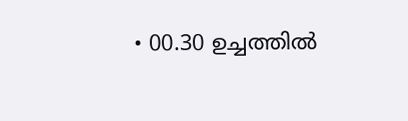• 00.30 ഉച്ചത്തില്‍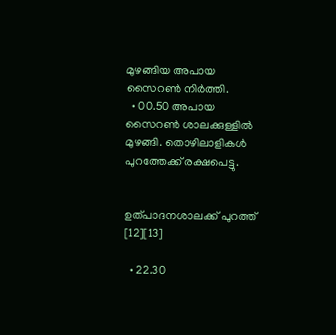മുഴങ്ങിയ അപായ സൈറണ്‍ നിര്‍ത്തി.
  • 00.50 അപായ സൈറണ്‍ ശാലക്കുള്ളില്‍ മുഴങ്ങി. തൊഴിലാളികള്‍ പുറത്തേക്ക് രക്ഷപെട്ടു.


ഉത്പാദനശാലക്ക് പുറത്ത് [12][13]

  • 22.30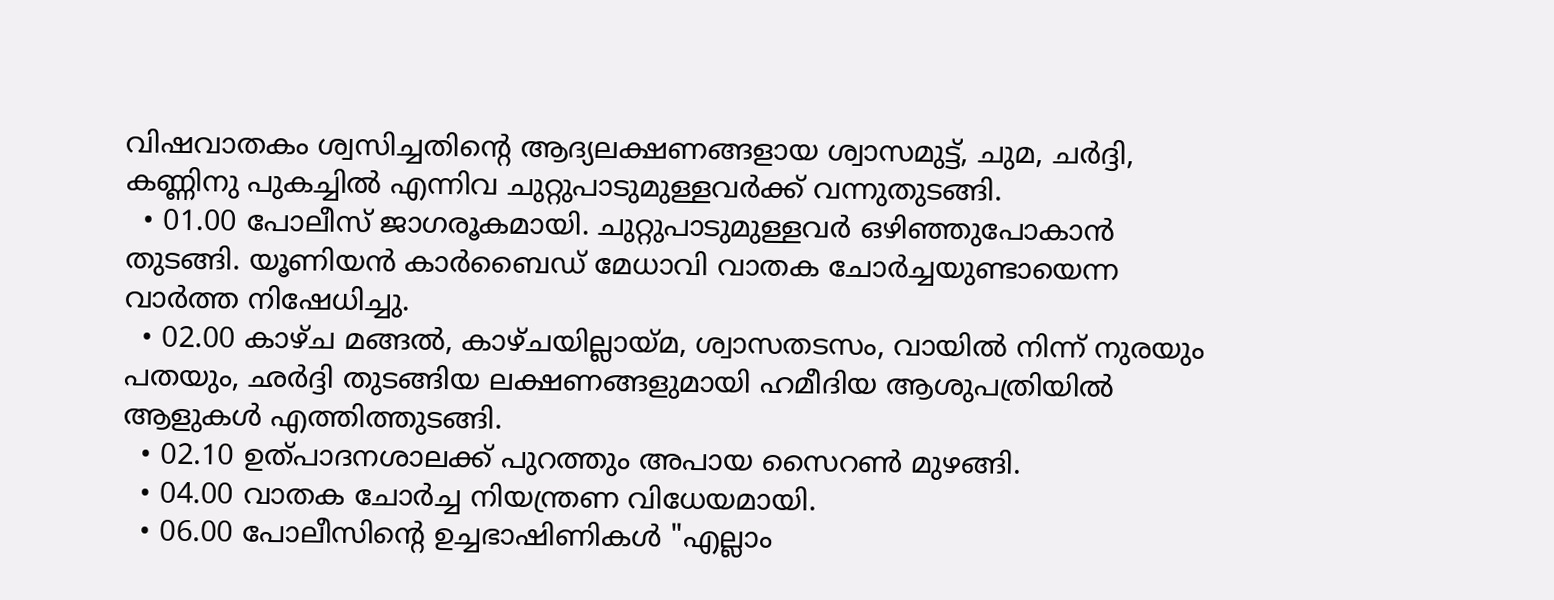വിഷവാതകം ശ്വസിച്ചതിന്റെ ആദ്യലക്ഷണങ്ങളായ ശ്വാസമുട്ട്, ചുമ, ചര്‍ദ്ദി, കണ്ണിനു പുകച്ചില്‍ എന്നിവ ചുറ്റുപാടുമുള്ളവര്‍ക്ക് വന്നുതുടങ്ങി.
  • 01.00 പോലീസ് ജാഗരൂകമായി. ചുറ്റുപാടുമുള്ളവര്‍ ഒഴിഞ്ഞുപോകാന്‍ തുടങ്ങി. യൂണിയന്‍ കാര്‍ബൈഡ് മേധാവി വാതക ചോര്‍ച്ചയുണ്ടായെന്ന വാര്‍ത്ത നിഷേധിച്ചു.
  • 02.00 കാഴ്ച മങ്ങല്‍, കാഴ്ചയില്ലായ്മ, ശ്വാസതടസം, വായില്‍ നിന്ന് നുരയും പതയും, ഛര്‍ദ്ദി തുടങ്ങിയ ലക്ഷണങ്ങളുമായി ഹമീദിയ ആശുപത്രിയില്‍ ആളുകള്‍ എത്തിത്തുടങ്ങി.
  • 02.10 ഉത്പാദനശാലക്ക് പുറത്തും അപായ സൈറണ്‍ മുഴങ്ങി.
  • 04.00 വാതക ചോര്‍ച്ച നിയന്ത്രണ വിധേയമായി.
  • 06.00 പോലീസിന്റെ ഉച്ചഭാഷിണികള്‍ "എല്ലാം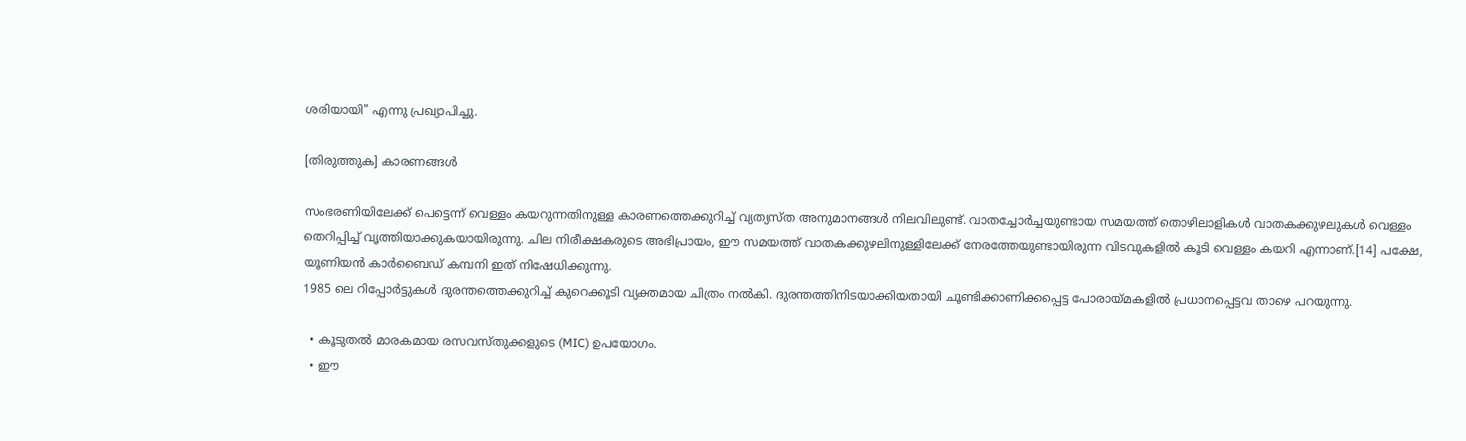ശരിയായി" എന്നു പ്രഖ്യാപിച്ചു.

[തിരുത്തുക] കാരണങ്ങള്‍

സംഭരണിയിലേക്ക് പെട്ടെന്ന് വെള്ളം കയറുന്നതിനുള്ള കാരണത്തെക്കുറിച്ച് വ്യത്യസ്ത അനുമാനങ്ങള്‍ നിലവിലുണ്ട്. വാതച്ചോര്‍ച്ചയുണ്ടായ സമയത്ത് തൊഴിലാളികള്‍ വാതകക്കുഴലുകള്‍ വെള്ളം തെറിപ്പിച്ച് വൃത്തിയാക്കുകയായിരുന്നു. ചില നിരീക്ഷകരുടെ അഭിപ്രായം, ഈ സമയത്ത് വാതകക്കുഴലിനുള്ളിലേക്ക് നേരത്തേയുണ്ടായിരുന്ന വിടവുകളില്‍ കൂടി വെള്ളം കയറി എന്നാണ്.[14] പക്ഷേ, യൂണിയന്‍ കാര്‍ബൈഡ് കമ്പനി ഇത് നിഷേധിക്കുന്നു.
1985 ലെ റിപ്പോര്‍ട്ടുകള്‍ ദുരന്തത്തെക്കുറിച്ച് കുറെക്കൂടി വ്യക്തമായ ചിത്രം നല്‍കി. ദുരന്തത്തിനിടയാക്കിയതായി ചൂണ്ടിക്കാണിക്കപ്പെട്ട പോരായ്മകളില്‍ പ്രധാനപ്പെട്ടവ താഴെ പറയുന്നു.

  • കൂടുതല്‍ മാരകമായ രസവസ്തുക്കളുടെ (MIC) ഉപയോഗം.
  • ഈ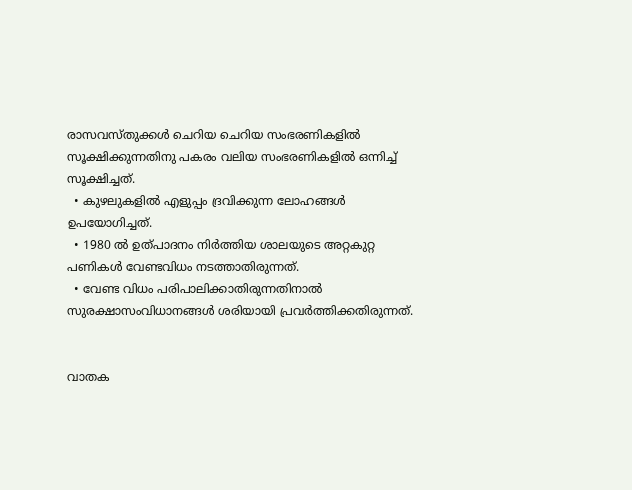രാസവസ്തുക്കള്‍ ചെറിയ ചെറിയ സംഭരണികളില്‍ സൂക്ഷിക്കുന്നതിനു പകരം വലിയ സംഭരണികളില്‍ ഒന്നിച്ച് സൂക്ഷിച്ചത്.
  • കുഴലുകളില്‍ എളുപ്പം ദ്രവിക്കുന്ന ലോഹങ്ങള്‍ ഉപയോഗിച്ചത്.
  • 1980 ല്‍ ഉത്പാദനം നിര്‍ത്തിയ ശാലയുടെ അറ്റകുറ്റ പണികള്‍ വേണ്ടവിധം നടത്താതിരുന്നത്.
  • വേണ്ട വിധം പരിപാലിക്കാതിരുന്നതിനാല്‍ സുരക്ഷാസംവിധാനങ്ങള്‍ ശരിയായി പ്രവര്‍ത്തിക്കതിരുന്നത്.


വാതക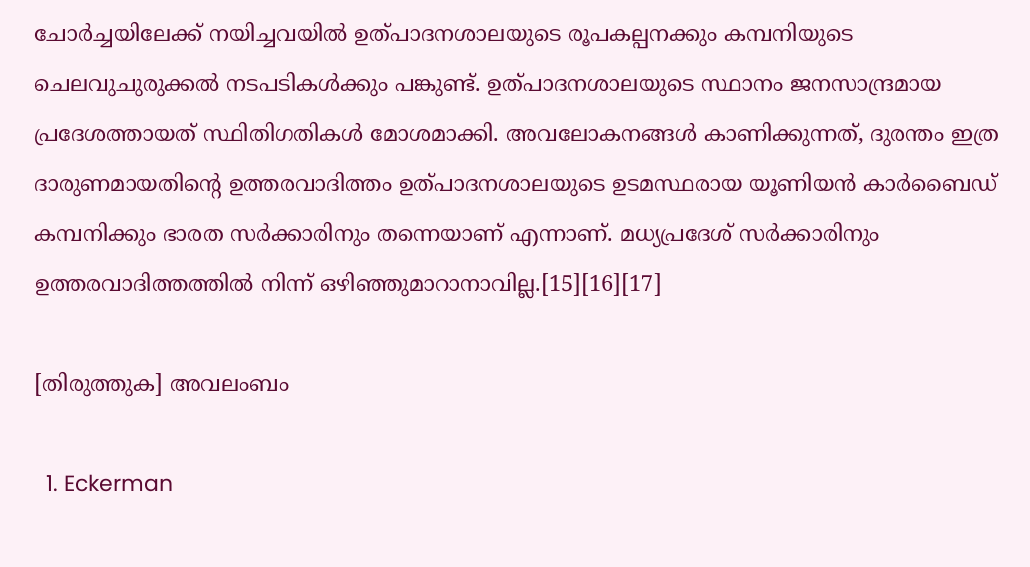ചോര്‍ച്ചയിലേക്ക് നയിച്ചവയില്‍ ഉത്പാദനശാലയുടെ രൂപകല്പനക്കും കമ്പനിയുടെ ചെലവുചുരുക്കല്‍ നടപടികള്‍ക്കും പങ്കുണ്ട്. ഉത്പാദനശാലയുടെ സ്ഥാനം ജനസാന്ദ്രമായ പ്രദേശത്തായത് സ്ഥിതിഗതികള്‍ മോശമാക്കി. അവലോകനങ്ങള്‍ കാണിക്കുന്നത്, ദുരന്തം ഇത്ര ദാരുണമായതിന്റെ ഉത്തരവാദിത്തം ഉത്പാദനശാലയുടെ ഉടമസ്ഥരായ യൂണിയന്‍ കാര്‍ബൈഡ് കമ്പനിക്കും ഭാരത സര്‍ക്കാരിനും തന്നെയാണ് എന്നാണ്. മധ്യപ്രദേശ് സര്‍ക്കാരിനും ഉത്തരവാദിത്തത്തില്‍ നിന്ന് ഒഴിഞ്ഞുമാറാനാവില്ല.[15][16][17]

[തിരുത്തുക] അവലംബം

  1. Eckerman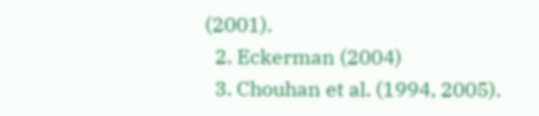(2001).
  2. Eckerman (2004)
  3. Chouhan et al. (1994, 2005).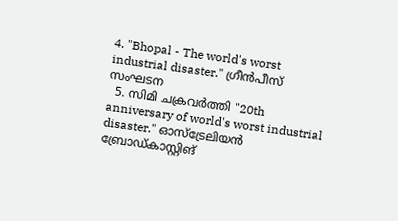4. "Bhopal - The world's worst industrial disaster." ഗ്രീന്‍പീസ് സംഘടന
  5. സിമി ചക്രവര്‍ത്തി "20th anniversary of world's worst industrial disaster." ഓസ്ട്രേലിയന്‍ ബ്രോഡ്കാസ്റ്റിങ്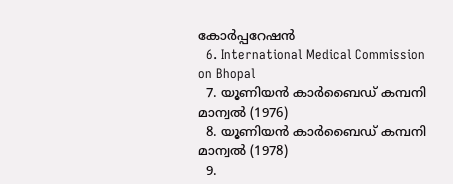കോര്‍പ്പറേഷന്‍
  6. International Medical Commission on Bhopal
  7. യൂണിയന്‍ കാര്‍ബൈഡ് കമ്പനി മാന്വല്‍ (1976)
  8. യൂണിയന്‍ കാര്‍ബൈഡ് കമ്പനി മാന്വല്‍ (1978)
  9.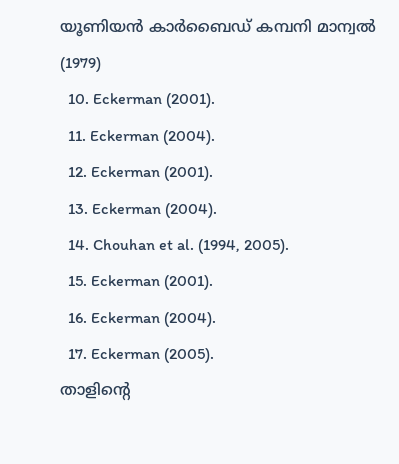യൂണിയന്‍ കാര്‍ബൈഡ് കമ്പനി മാന്വല്‍ (1979)
  10. Eckerman (2001).
  11. Eckerman (2004).
  12. Eckerman (2001).
  13. Eckerman (2004).
  14. Chouhan et al. (1994, 2005).
  15. Eckerman (2001).
  16. Eckerman (2004).
  17. Eckerman (2005).
താളിന്റെ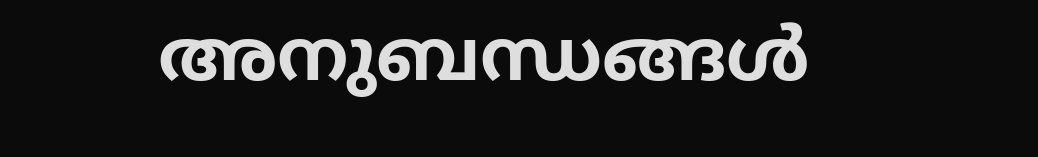അനുബന്ധങ്ങള്‍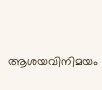ആശയവിനിമയം